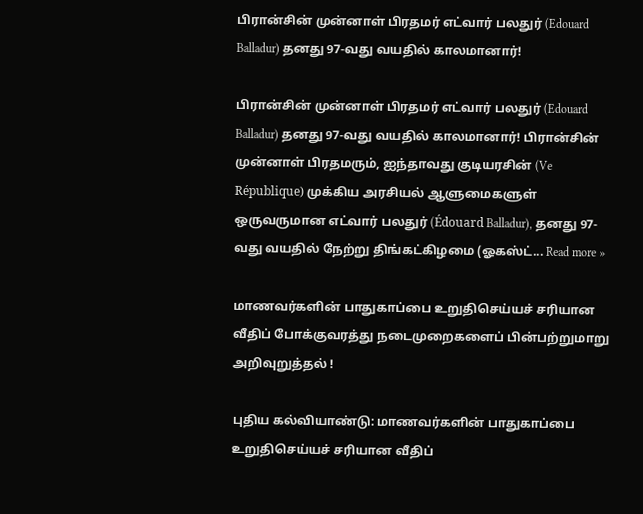பிரான்சின் முன்னாள் பிரதமர் எட்வார் பலதுர் (Edouard Balladur) தனது 97-வது வயதில் காலமானார்!

பிரான்சின் முன்னாள் பிரதமர் எட்வார் பலதுர் (Edouard Balladur) தனது 97-வது வயதில் காலமானார்! பிரான்சின் முன்னாள் பிரதமரும், ஐந்தாவது குடியரசின் (Ve République) முக்கிய அரசியல் ஆளுமைகளுள் ஒருவருமான எட்வார் பலதுர் (Édouard Balladur), தனது 97-வது வயதில் நேற்று திங்கட்கிழமை (ஓகஸ்ட்... Read more »

மாணவர்களின் பாதுகாப்பை உறுதிசெய்யச் சரியான வீதிப் போக்குவரத்து நடைமுறைகளைப் பின்பற்றுமாறு அறிவுறுத்தல் !

புதிய கல்வியாண்டு: மாணவர்களின் பாதுகாப்பை உறுதிசெய்யச் சரியான வீதிப்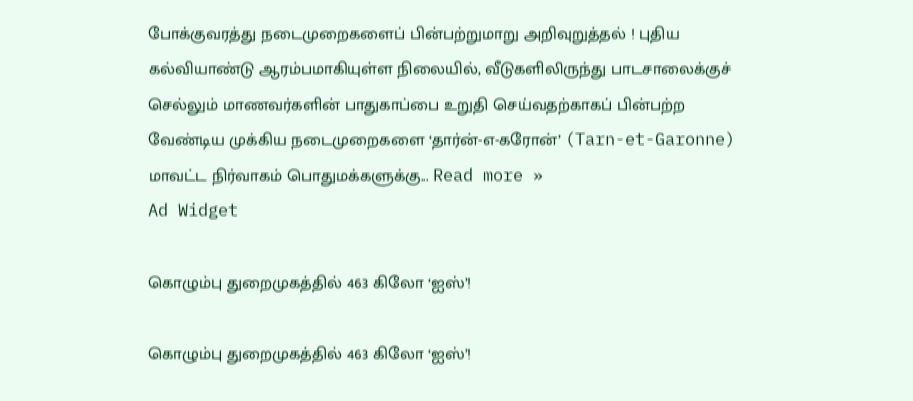போக்குவரத்து நடைமுறைகளைப் பின்பற்றுமாறு அறிவுறுத்தல் ! புதிய கல்வியாண்டு ஆரம்பமாகியுள்ள நிலையில், வீடுகளிலிருந்து பாடசாலைக்குச் செல்லும் மாணவர்களின் பாதுகாப்பை உறுதி செய்வதற்காகப் பின்பற்ற வேண்டிய முக்கிய நடைமுறைகளை ‘தார்ன்-எ-கரோன்’ (Tarn-et-Garonne) மாவட்ட நிர்வாகம் பொதுமக்களுக்கு... Read more »
Ad Widget

கொழும்பு துறைமுகத்தில் 463 கிலோ ‘ஐஸ்’!

கொழும்பு துறைமுகத்தில் 463 கிலோ ‘ஐஸ்’!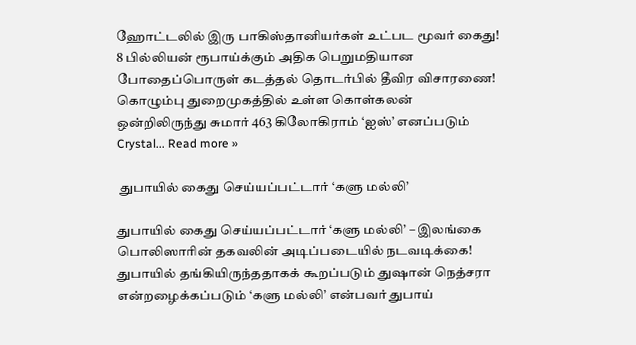ஹோட்டலில் இரு பாகிஸ்தானியர்கள் உட்பட மூவர் கைது! 8 பில்லியன் ரூபாய்க்கும் அதிக பெறுமதியான போதைப்பொருள் கடத்தல் தொடர்பில் தீவிர விசாரணை! கொழும்பு துறைமுகத்தில் உள்ள கொள்கலன் ஒன்றிலிருந்து சுமார் 463 கிலோகிராம் ‘ஐஸ்’ எனப்படும் Crystal... Read more »

 துபாயில் கைது செய்யப்பட்டார் ‘களு மல்லி’

துபாயில் கைது செய்யப்பட்டார் ‘களு மல்லி’ – இலங்கை பொலிஸாரின் தகவலின் அடிப்படையில் நடவடிக்கை! துபாயில் தங்கியிருந்ததாகக் கூறப்படும் துஷான் நெத்சரா என்றழைக்கப்படும் ‘களு மல்லி’ என்பவர் துபாய்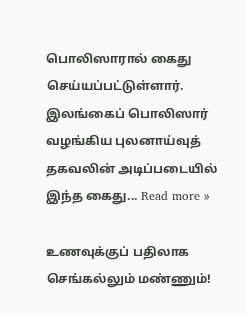பொலிஸாரால் கைது செய்யப்பட்டுள்ளார். இலங்கைப் பொலிஸார் வழங்கிய புலனாய்வுத் தகவலின் அடிப்படையில் இந்த கைது... Read more »

உணவுக்குப் பதிலாக செங்கல்லும் மண்ணும்!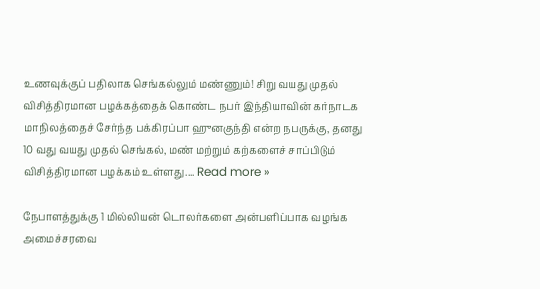உணவுக்குப் பதிலாக செங்கல்லும் மண்ணும்! சிறு வயது முதல் விசித்திரமான பழக்கத்தைக் கொண்ட நபர் இந்தியாவின் கர்நாடக மாநிலத்தைச் சேர்ந்த பக்கிரப்பா ஹுனகுந்தி என்ற நபருக்கு, தனது 10 வது வயது முதல் செங்கல், மண் மற்றும் கற்களைச் சாப்பிடும் விசித்திரமான பழக்கம் உள்ளது.... Read more »

நேபாளத்துக்கு 1 மில்லியன் டொலர்களை அன்பளிப்பாக வழங்க அமைச்சரவை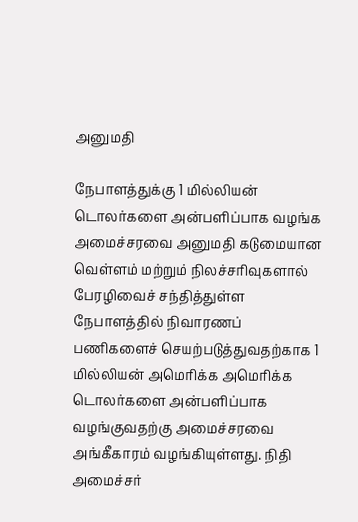அனுமதி

நேபாளத்துக்கு 1 மில்லியன் டொலர்களை அன்பளிப்பாக வழங்க அமைச்சரவை அனுமதி கடுமையான வெள்ளம் மற்றும் நிலச்சரிவுகளால் பேரழிவைச் சந்தித்துள்ள நேபாளத்தில் நிவாரணப் பணிகளைச் செயற்படுத்துவதற்காக 1 மில்லியன் அமெரிக்க அமெரிக்க டொலர்களை அன்பளிப்பாக வழங்குவதற்கு அமைச்சரவை அங்கீகாரம் வழங்கியுள்ளது. நிதி அமைச்சர்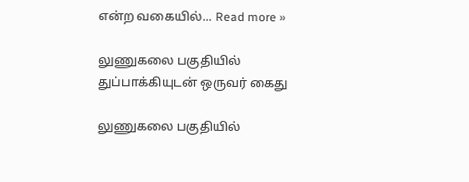என்ற வகையில்... Read more »

லுணுகலை பகுதியில் துப்பாக்கியுடன் ஒருவர் கைது

லுணுகலை பகுதியில்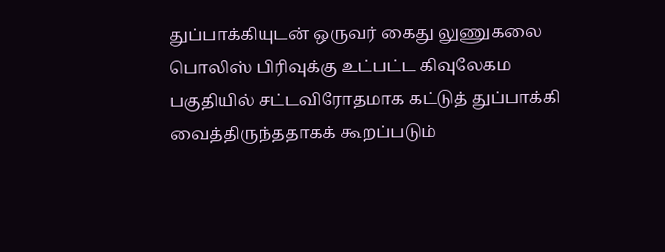துப்பாக்கியுடன் ஒருவர் கைது லுணுகலை பொலிஸ் பிரிவுக்கு உட்பட்ட கிவுலேகம பகுதியில் சட்டவிரோதமாக கட்டுத் துப்பாக்கி வைத்திருந்ததாகக் கூறப்படும்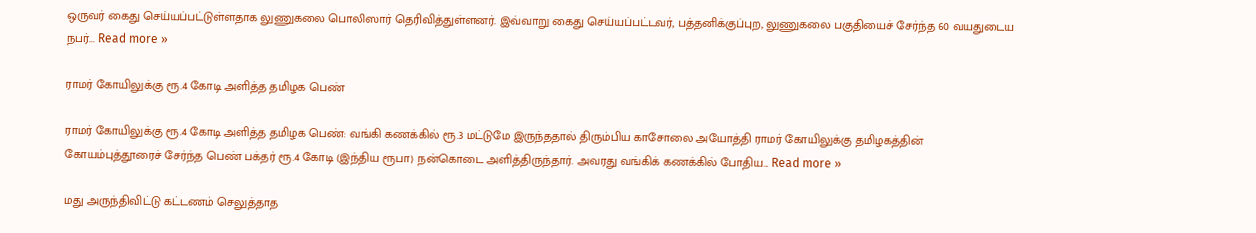ஒருவர் கைது செய்யப்பட்டுள்ளதாக லுணுகலை பொலிஸார் தெரிவித்துள்ளனர். இவ்வாறு கைது செய்யப்பட்டவர், பத்தனிக்குப்புற, லுணுகலை பகுதியைச் சேர்ந்த 60 வயதுடைய நபர்... Read more »

ராமர் கோயிலுக்கு ரூ.4 கோடி அளித்த தமிழக பெண்

ராமர் கோயிலுக்கு ரூ.4 கோடி அளித்த தமிழக பெண்: வங்கி கணக்கில் ரூ.3 மட்டுமே இருந்ததால் திரும்பிய காசோலை அயோத்தி ராமர் கோயிலுக்கு தமிழகத்தின் கோயம்புத்தூரைச் சேர்ந்த பெண் பக்தர் ரூ.4 கோடி (இந்திய ரூபா) நன்கொடை அளித்திருந்தார். அவரது வங்கிக் கணக்கில் போதிய... Read more »

மது அருந்திவிட்டு கட்டணம் செலுத்தாத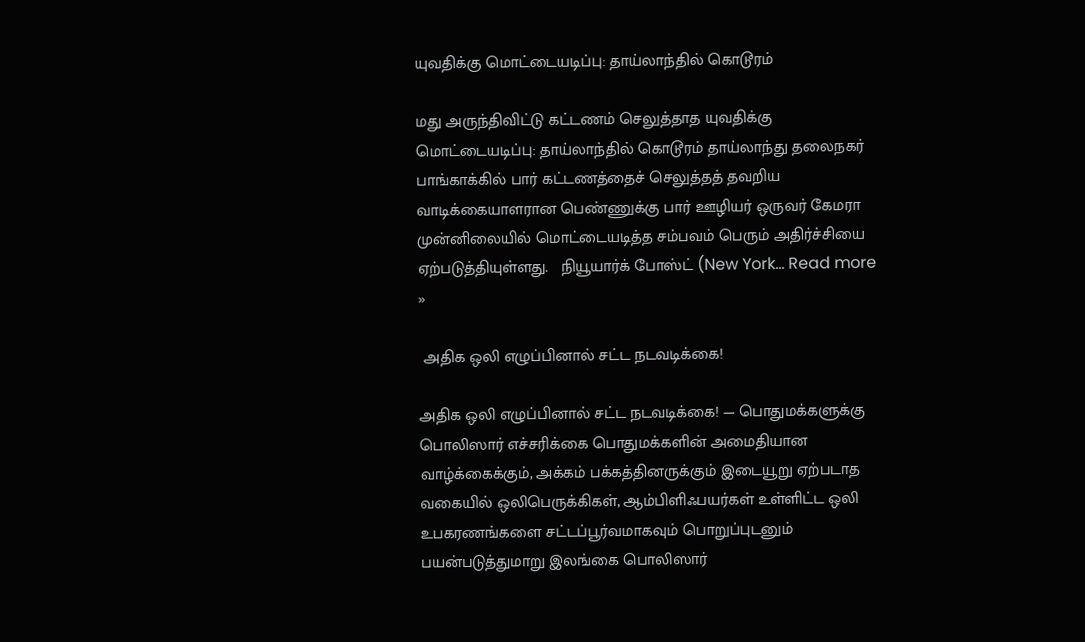யுவதிக்கு மொட்டையடிப்பு: தாய்லாந்தில் கொடூரம்

மது அருந்திவிட்டு கட்டணம் செலுத்தாத யுவதிக்கு மொட்டையடிப்பு: தாய்லாந்தில் கொடூரம் தாய்லாந்து தலைநகர் பாங்காக்கில் பார் கட்டணத்தைச் செலுத்தத் தவறிய வாடிக்கையாளரான பெண்ணுக்கு பார் ஊழியர் ஒருவர் கேமரா முன்னிலையில் மொட்டையடித்த சம்பவம் பெரும் அதிர்ச்சியை ஏற்படுத்தியுள்ளது.   நியூயார்க் போஸ்ட் (New York... Read more »

 அதிக ஒலி எழுப்பினால் சட்ட நடவடிக்கை!

அதிக ஒலி எழுப்பினால் சட்ட நடவடிக்கை! — பொதுமக்களுக்கு பொலிஸார் எச்சரிக்கை பொதுமக்களின் அமைதியான வாழ்க்கைக்கும், அக்கம் பக்கத்தினருக்கும் இடையூறு ஏற்படாத வகையில் ஒலிபெருக்கிகள், ஆம்பிளிஃபயர்கள் உள்ளிட்ட ஒலி உபகரணங்களை சட்டப்பூர்வமாகவும் பொறுப்புடனும் பயன்படுத்துமாறு இலங்கை பொலிஸார்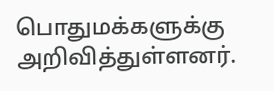பொதுமக்களுக்கு அறிவித்துள்ளனர்.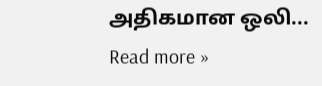அதிகமான ஒலி... Read more »